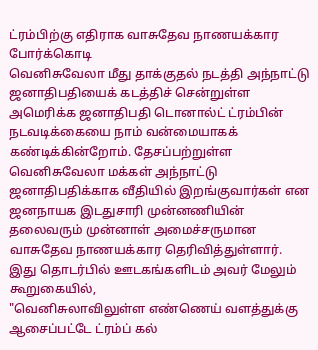ட்ரம்பிற்கு எதிராக வாசுதேவ நாணயக்கார போர்க்கொடி
வெனிசுவேலா மீது தாக்குதல் நடத்தி அந்நாட்டு ஜனாதிபதியைக் கடத்திச் சென்றுள்ள அமெரிக்க ஜனாதிபதி டொனால்ட் ட்ரம்பின் நடவடிக்கையை நாம் வன்மையாகக் கண்டிக்கின்றோம். தேசப்பற்றுள்ள வெனிசுவேலா மக்கள் அந்நாட்டு ஜனாதிபதிக்காக வீதியில் இறங்குவார்கள் என ஜனநாயக இடதுசாரி முன்னணியின் தலைவரும் முன்னாள் அமைச்சருமான வாசுதேவ நாணயக்கார தெரிவித்துள்ளார்.
இது தொடர்பில் ஊடகங்களிடம் அவர் மேலும் கூறுகையில்,
"வெனிசுலாவிலுள்ள எண்ணெய் வளத்துக்கு ஆசைப்பட்டே ட்ரம்ப் கல்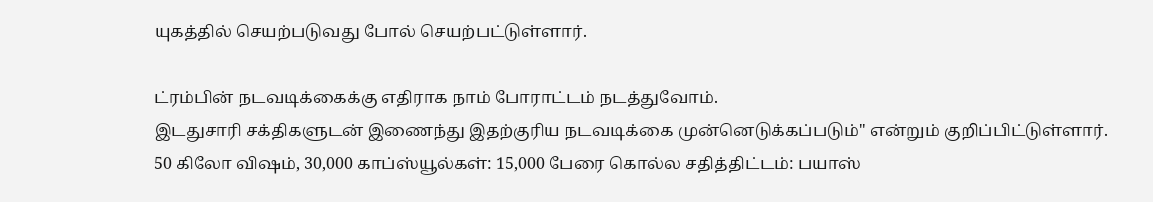யுகத்தில் செயற்படுவது போல் செயற்பட்டுள்ளார்.

ட்ரம்பின் நடவடிக்கைக்கு எதிராக நாம் போராட்டம் நடத்துவோம்.
இடதுசாரி சக்திகளுடன் இணைந்து இதற்குரிய நடவடிக்கை முன்னெடுக்கப்படும்" என்றும் குறிப்பிட்டுள்ளார்.
50 கிலோ விஷம், 30,000 காப்ஸ்யூல்கள்: 15,000 பேரை கொல்ல சதித்திட்டம்: பயாஸ்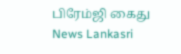பிரேம்ஜி கைது News Lankasri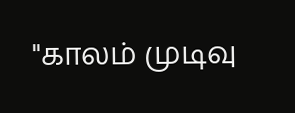"காலம் முடிவு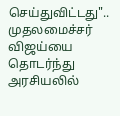செய்துவிட்டது".. முதலமைச்சர் விஜய்யை தொடர்ந்து அரசியலில்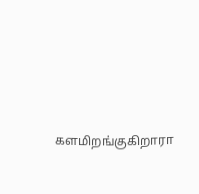களமிறங்குகிறாரா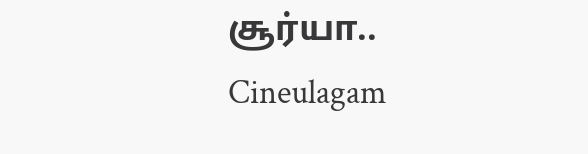சூர்யா.. Cineulagam